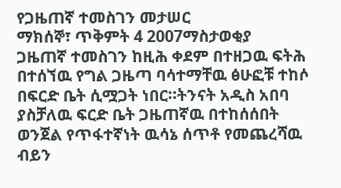የጋዜጠኛ ተመስገን መታሠር
ማክሰኞ፣ ጥቅምት 4 2007ማስታወቂያ
ጋዜጠኛ ተመስገን ከዚሕ ቀደም በተዘጋዉ ፍትሕ በተሰኘዉ የግል ጋዜጣ ባሳተማቸዉ ፅሁፎቹ ተከሶ በፍርድ ቤት ሲሟጋት ነበር።ትንናት አዲስ አበባ ያስቻለዉ ፍርድ ቤት ጋዜጠኛዉ በተከሰሰበት ወንጀል የጥፋተኛነት ዉሳኔ ሰጥቶ የመጨረሻዉ ብይን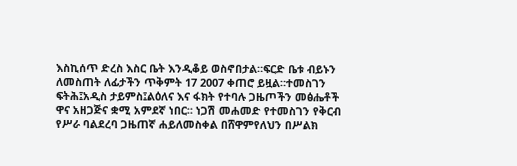እስኪሰጥ ድረስ እስር ቤት እንዲቆይ ወስኖበታል።ፍርድ ቤቱ ብይኑን ለመስጠት ለፊታችን ጥቅምት 17 2007 ቀጠሮ ይዟል።ተመስገን ፍትሕ፤አዲስ ታይምስ፤ልዕለና እና ፋክት የተባሉ ጋዜጦችን መፅሔቶች ዋና አዘጋጅና ቋሚ አምደኛ ነበር። ነጋሽ መሐመድ የተመስገን የቅርብ የሥራ ባልደረባ ጋዜጠኛ ሐይለመስቀል በሸዋምየለህን በሥልክ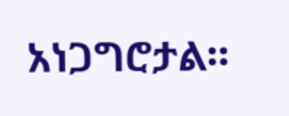አነጋግሮታል።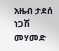አዜብ ታደሰ
ነጋሽ መሃመድ